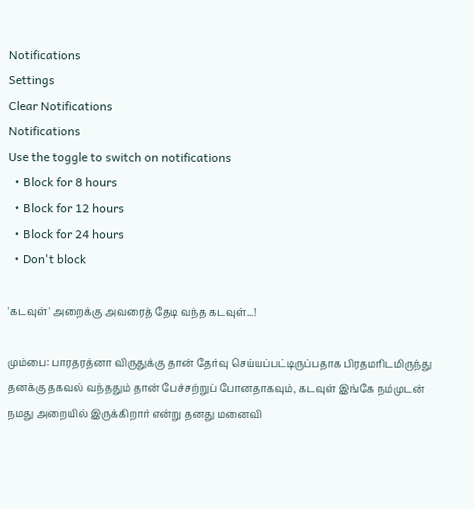Notifications
Settings
Clear Notifications
Notifications
Use the toggle to switch on notifications
  • Block for 8 hours
  • Block for 12 hours
  • Block for 24 hours
  • Don't block

'கடவுள்' அறைக்கு அவரைத் தேடி வந்த கடவுள்...!

மும்பை: பாரதரத்னா விருதுக்கு தான் தேர்வு செய்யப்பட்டிருப்பதாக பிரதமரிடமிருந்து தனக்கு தகவல் வந்ததும் தான் பேச்சற்றுப் போனதாகவும், கடவுள் இங்கே நம்முடன் நமது அறையில் இருக்கிறார் என்று தனது மனைவி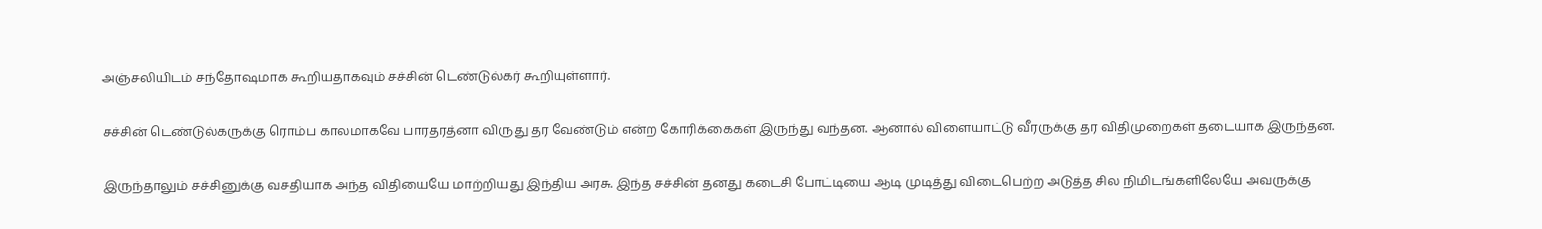அஞ்சலியிடம் சந்தோஷமாக கூறியதாகவும் சச்சின் டெண்டுல்கர் கூறியுள்ளார்.

சச்சின் டெண்டுல்கருக்கு ரொம்ப காலமாகவே பாரதரத்னா விருது தர வேண்டும் என்ற கோரிக்கைகள் இருந்து வந்தன. ஆனால் விளையாட்டு வீரருக்கு தர விதிமுறைகள் தடையாக இருந்தன.

இருந்தாலும் சச்சினுக்கு வசதியாக அந்த விதியையே மாற்றியது இந்திய அரசு. இந்த சச்சின் தனது கடைசி போட்டியை ஆடி முடித்து விடைபெற்ற அடுத்த சில நிமிடங்களிலேயே அவருக்கு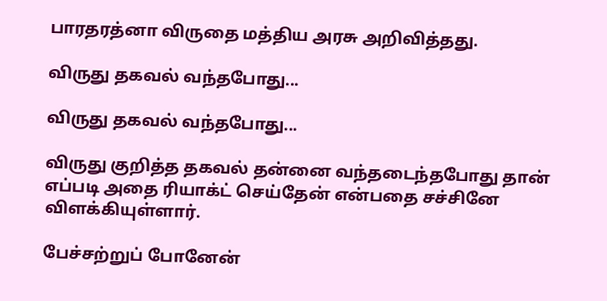பாரதரத்னா விருதை மத்திய அரசு அறிவித்தது.

விருது தகவல் வந்தபோது...

விருது தகவல் வந்தபோது...

விருது குறித்த தகவல் தன்னை வந்தடைந்தபோது தான் எப்படி அதை ரியாக்ட் செய்தேன் என்பதை சச்சினே விளக்கியுள்ளார்.

பேச்சற்றுப் போனேன்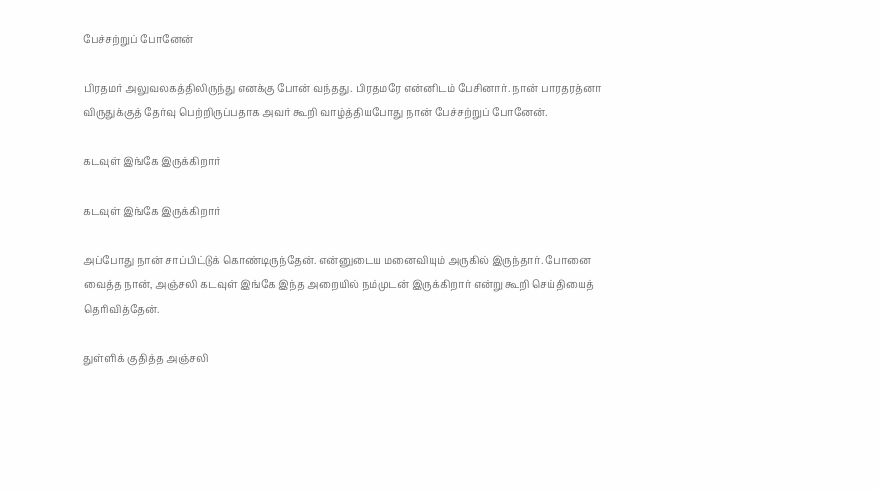பேச்சற்றுப் போனேன்

பிரதமர் அலுவலகத்திலிருந்து எனக்கு போன் வந்தது. பிரதமரே என்னிடம் பேசினார். நான் பாரதரத்னா விருதுக்குத் தேர்வு பெற்றிருப்பதாக அவர் கூறி வாழ்த்தியபோது நான் பேச்சற்றுப் போனேன்.

கடவுள் இங்கே இருக்கிறார்

கடவுள் இங்கே இருக்கிறார்

அப்போது நான் சாப்பிட்டுக் கொண்டிருந்தேன். என்னுடைய மனைவியும் அருகில் இருந்தார். போனை வைத்த நான், அஞ்சலி கடவுள் இங்கே இந்த அறையில் நம்முடன் இருக்கிறார் என்று கூறி செய்தியைத் தெரிவித்தேன்.

துள்ளிக் குதித்த அஞ்சலி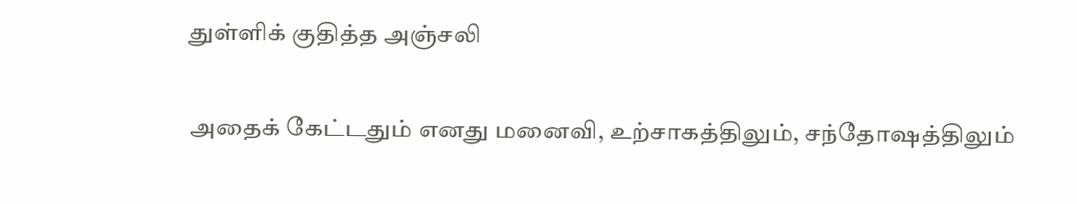துள்ளிக் குதித்த அஞ்சலி

அதைக் கேட்டதும் எனது மனைவி, உற்சாகத்திலும், சந்தோஷத்திலும்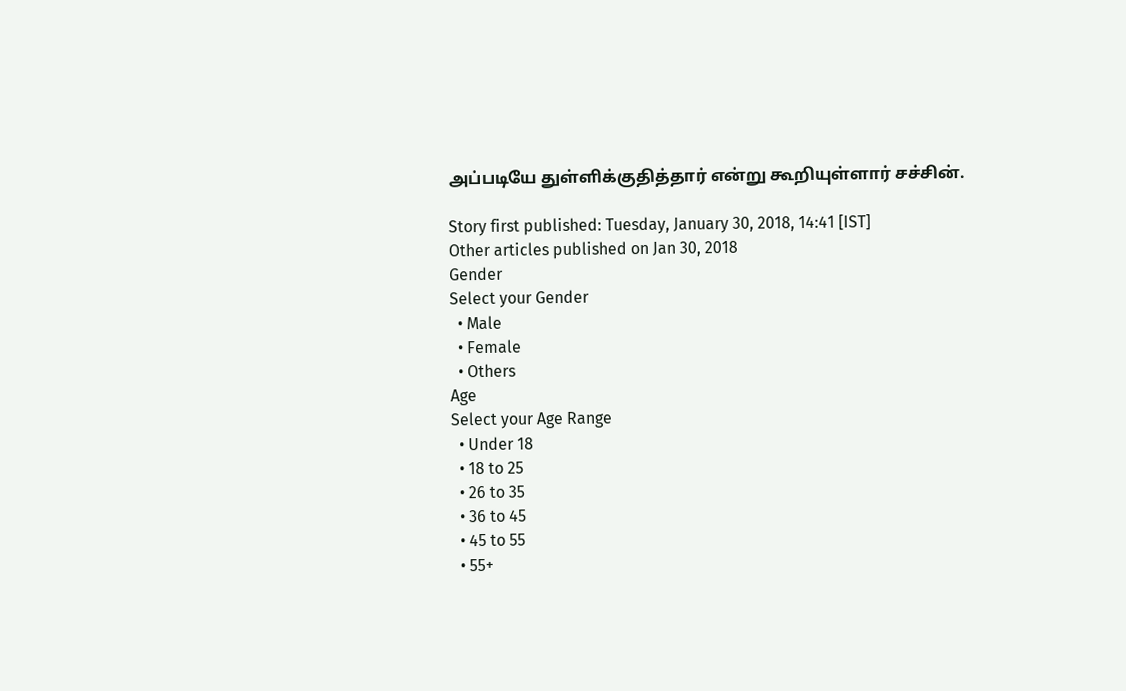அப்படியே துள்ளிக்குதித்தார் என்று கூறியுள்ளார் சச்சின்.

Story first published: Tuesday, January 30, 2018, 14:41 [IST]
Other articles published on Jan 30, 2018
Gender
Select your Gender
  • Male
  • Female
  • Others
Age
Select your Age Range
  • Under 18
  • 18 to 25
  • 26 to 35
  • 36 to 45
  • 45 to 55
  • 55+